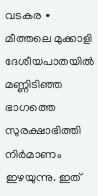വടകര ∙ മീത്തലെ മുക്കാളി ദേശീയപാതയിൽ മണ്ണിടിഞ്ഞ ഭാഗത്തെ സുരക്ഷാഭിത്തി നിർമാണം ഇഴയുന്നു. ഇത്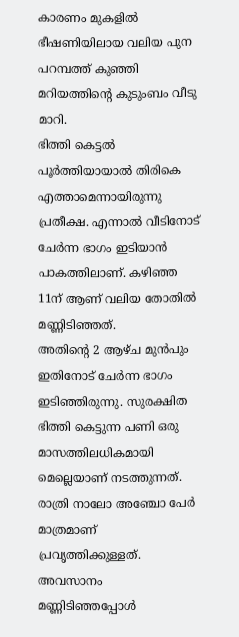കാരണം മുകളിൽ ഭീഷണിയിലായ വലിയ പുന പറമ്പത്ത് കുഞ്ഞി മറിയത്തിന്റെ കുടുംബം വീടു മാറി.
ഭിത്തി കെട്ടൽ പൂർത്തിയായാൽ തിരികെ എത്താമെന്നായിരുന്നു പ്രതീക്ഷ. എന്നാൽ വീടിനോട് ചേർന്ന ഭാഗം ഇടിയാൻ പാകത്തിലാണ്. കഴിഞ്ഞ 11ന് ആണ് വലിയ തോതിൽ മണ്ണിടിഞ്ഞത്.
അതിന്റെ 2 ആഴ്ച മുൻപും ഇതിനോട് ചേർന്ന ഭാഗം ഇടിഞ്ഞിരുന്നു. സുരക്ഷിത ഭിത്തി കെട്ടുന്ന പണി ഒരു മാസത്തിലധികമായി മെല്ലെയാണ് നടത്തുന്നത്.
രാത്രി നാലോ അഞ്ചോ പേർ മാത്രമാണ് പ്രവൃത്തിക്കുള്ളത്. അവസാനം മണ്ണിടിഞ്ഞപ്പോൾ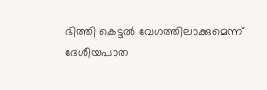ഭിത്തി കെട്ടൽ വേഗത്തിലാക്കുമെന്ന് ദേശീയപാത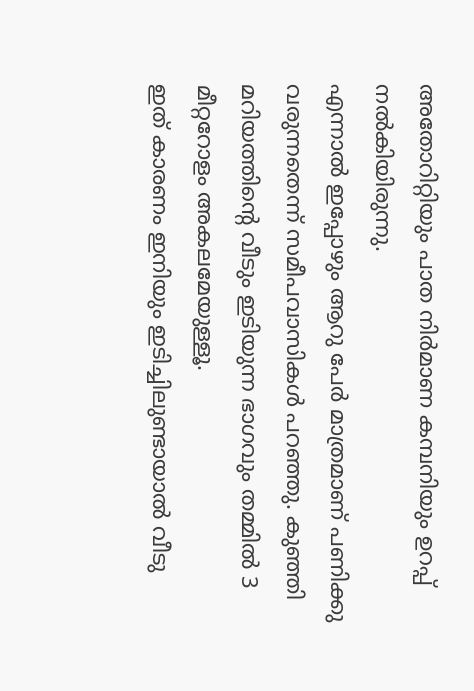അതോറിറ്റിയും പാത നിർമാണ കമ്പനിയും ഉറപ്പ് നൽകിയിരുന്നു.
എന്നാൽ ഇപ്പോഴും ആറു പേർ മാത്രമാണ് പണിക്കു വരുന്നതെന്ന് സമീപവാസികൾ പറഞ്ഞു. കുഞ്ഞി മറിയത്തിന്റെ വീടും ഇടിയുന്ന ഭാഗവും തമ്മിൽ 3 മീറ്ററോളം അകലമേയുള്ളൂ.
ഇത് കാരണം ഇനിയും ഇടിച്ചിലുണ്ടായാൽ വീടു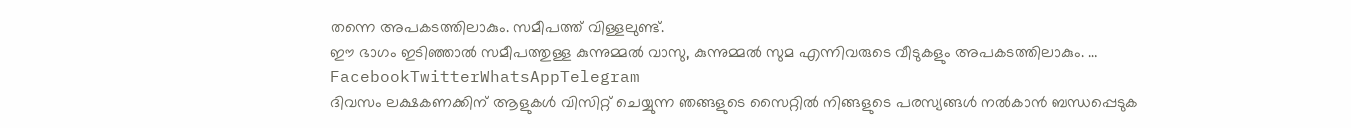തന്നെ അപകടത്തിലാകും. സമീപത്ത് വിള്ളലുണ്ട്.
ഈ ഭാഗം ഇടിഞ്ഞാൽ സമീപത്തുള്ള കുന്നുമ്മൽ വാസു, കുന്നുമ്മൽ സുമ എന്നിവരുടെ വീടുകളും അപകടത്തിലാകും. … FacebookTwitterWhatsAppTelegram
ദിവസം ലക്ഷകണക്കിന് ആളുകൾ വിസിറ്റ് ചെയ്യുന്ന ഞങ്ങളുടെ സൈറ്റിൽ നിങ്ങളുടെ പരസ്യങ്ങൾ നൽകാൻ ബന്ധപ്പെടുക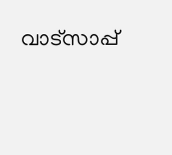വാട്സാപ്പ്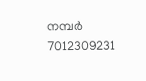നമ്പർ 7012309231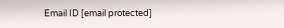Email ID [email protected]